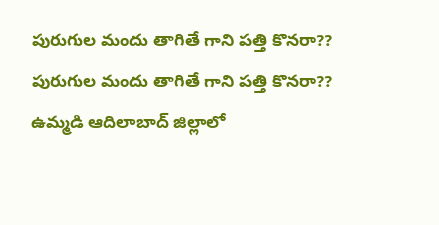పురుగుల మందు తాగితే గాని పత్తి కొనరా??
పురుగుల మందు తాగితే గాని పత్తి కొనరా?? ఉమ్మడి ఆదిలాబాద్ జిల్లాలో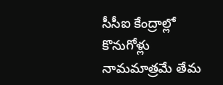సీసీఐ కేంద్రాల్లో కొనుగోళ్లు నామమాత్రమే తేమ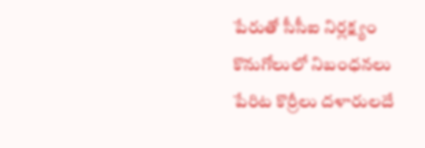పేరుతో సీసీఐ నిర్లక్ష్యం కొనుగోలులో నిబంధనలు పేరిట కొర్రీలు దళారులదే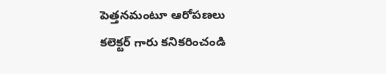పెత్తనమంటూ ఆరోపణలు కలెక్టర్ గారు కనికరించండి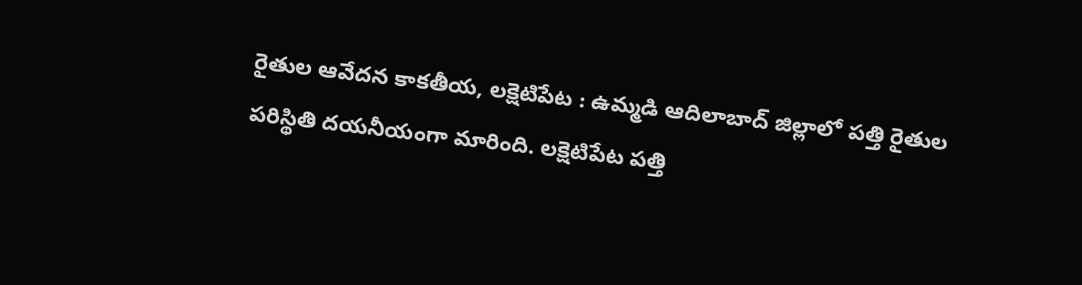రైతుల ఆవేదన కాకతీయ, లక్షెటిపేట : ఉమ్మడి ఆదిలాబాద్ జిల్లాలో పత్తి రైతుల పరిస్థితి దయనీయంగా మారింది. లక్షెటిపేట పత్తి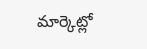మార్కెట్లో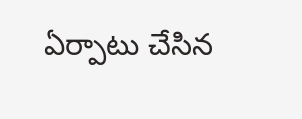ఏర్పాటు చేసిన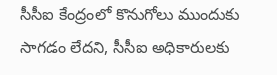సీసీఐ కేంద్రంలో కొనుగోలు ముందుకు సాగడం లేదని, సీసీఐ అధికారులకు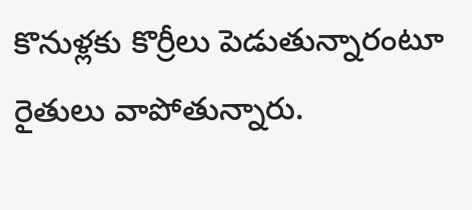కొనుళ్లకు కొర్రీలు పెడుతున్నారంటూ రైతులు వాపోతున్నారు.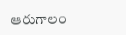ఆరుగాలం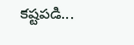కష్టపడి...